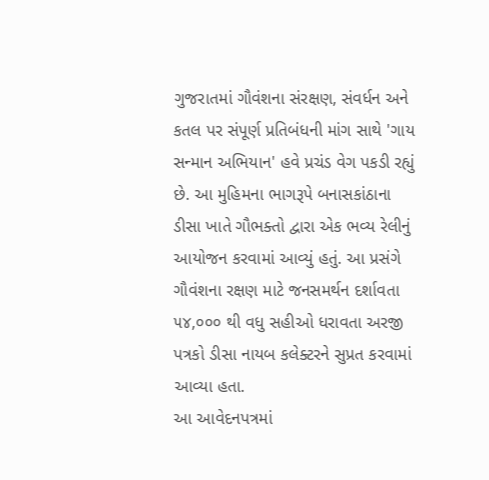ગુજરાતમાં ગૌવંશના સંરક્ષણ, સંવર્ધન અને કતલ પર સંપૂર્ણ પ્રતિબંધની માંગ સાથે 'ગાય સન્માન અભિયાન' હવે પ્રચંડ વેગ પકડી રહ્યું છે. આ મુહિમના ભાગરૂપે બનાસકાંઠાના ડીસા ખાતે ગૌભક્તો દ્વારા એક ભવ્ય રેલીનું આયોજન કરવામાં આવ્યું હતું. આ પ્રસંગે ગૌવંશના રક્ષણ માટે જનસમર્થન દર્શાવતા ૫૪,૦૦૦ થી વધુ સહીઓ ધરાવતા અરજી પત્રકો ડીસા નાયબ કલેક્ટરને સુપ્રત કરવામાં આવ્યા હતા.
આ આવેદનપત્રમાં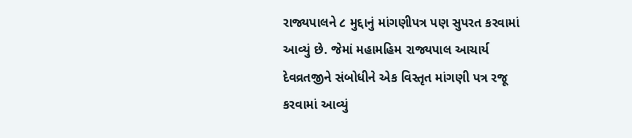રાજ્યપાલને ૮ મુદ્દાનું માંગણીપત્ર પણ સુપરત કરવામાં આવ્યું છે. જેમાં મહામહિમ રાજ્યપાલ આચાર્ય દેવવ્રતજીને સંબોધીને એક વિસ્તૃત માંગણી પત્ર રજૂ કરવામાં આવ્યું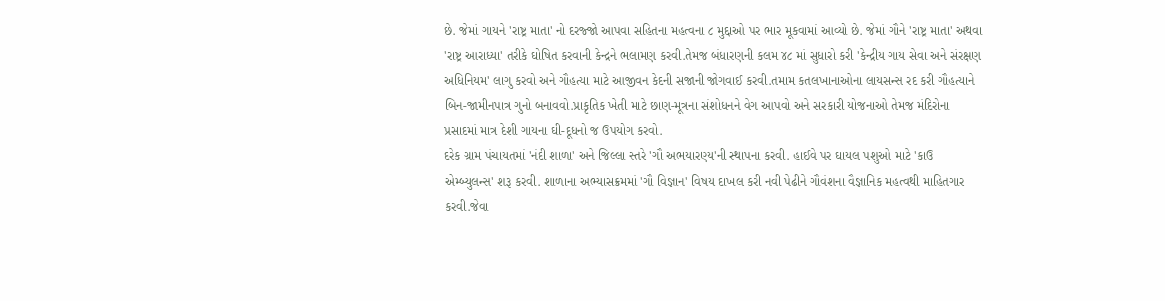છે. જેમાં ગાયને 'રાષ્ટ્ર માતા' નો દરજ્જો આપવા સહિતના મહત્વના ૮ મુદ્દાઓ પર ભાર મૂકવામાં આવ્યો છે. જેમાં ગૌને 'રાષ્ટ્ર માતા' અથવા 'રાષ્ટ્ર આરાધ્યા' તરીકે ઘોષિત કરવાની કેન્દ્રને ભલામણ કરવી.તેમજ બંધારણની કલમ ૪૮ માં સુધારો કરી 'કેન્દ્રીય ગાય સેવા અને સંરક્ષણ અધિનિયમ' લાગુ કરવો અને ગૌહત્યા માટે આજીવન કેદની સજાની જોગવાઈ કરવી.તમામ કતલખાનાઓના લાયસન્સ રદ કરી ગૌહત્યાને બિન-જામીનપાત્ર ગુનો બનાવવો.પ્રાકૃતિક ખેતી માટે છાણ-મૂત્રના સંશોધનને વેગ આપવો અને સરકારી યોજનાઓ તેમજ મંદિરોના પ્રસાદમાં માત્ર દેશી ગાયના ઘી-દૂધનો જ ઉપયોગ કરવો.
દરેક ગ્રામ પંચાયતમાં 'નંદી શાળા' અને જિલ્લા સ્તરે 'ગૌ અભયારણ્ય'ની સ્થાપના કરવી. હાઈવે પર ઘાયલ પશુઓ માટે 'કાઉ એમ્બ્યુલન્સ' શરૂ કરવી. શાળાના અભ્યાસક્રમમાં 'ગૌ વિજ્ઞાન' વિષય દાખલ કરી નવી પેઢીને ગૌવંશના વૈજ્ઞાનિક મહત્વથી માહિતગાર કરવી.જેવા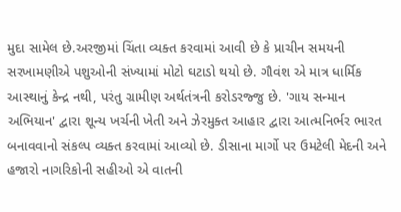મુદા સામેલ છે.અરજીમાં ચિંતા વ્યક્ત કરવામાં આવી છે કે પ્રાચીન સમયની સરખામણીએ પશુઓની સંખ્યામાં મોટો ઘટાડો થયો છે. ગૌવંશ એ માત્ર ધાર્મિક આસ્થાનું કેન્દ્ર નથી, પરંતુ ગ્રામીણ અર્થતંત્રની કરોડરજ્જુ છે. 'ગાય સન્માન અભિયાન' દ્વારા શૂન્ય ખર્ચની ખેતી અને ઝેરમુક્ત આહાર દ્વારા આત્મનિર્ભર ભારત બનાવવાનો સંકલ્પ વ્યક્ત કરવામાં આવ્યો છે. ડીસાના માર્ગો પર ઉમટેલી મેદની અને હજારો નાગરિકોની સહીઓ એ વાતની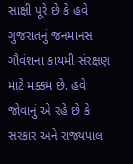સાક્ષી પૂરે છે કે હવે ગુજરાતનું જનમાનસ ગૌવંશના કાયમી સંરક્ષણ માટે મક્કમ છે. હવે જોવાનું એ રહે છે કે સરકાર અને રાજ્યપાલ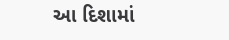આ દિશામાં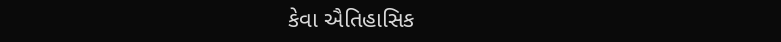કેવા ઐતિહાસિક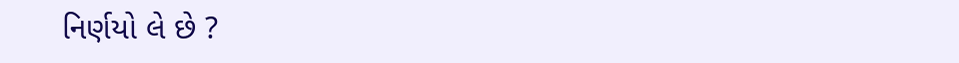નિર્ણયો લે છે ?